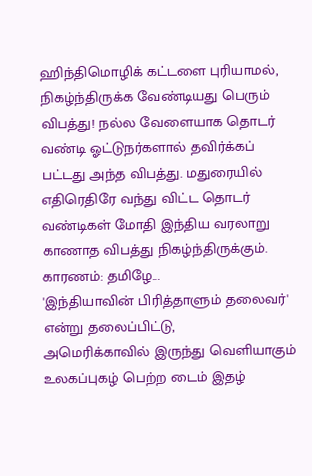ஹிந்திமொழிக் கட்டளை புரியாமல், நிகழ்ந்திருக்க வேண்டியது பெரும் விபத்து! நல்ல வேளையாக தொடர் வண்டி ஓட்டுநர்களால் தவிர்க்கப் பட்டது அந்த விபத்து. மதுரையில் எதிரெதிரே வந்து விட்ட தொடர் வண்டிகள் மோதி இந்திய வரலாறு காணாத விபத்து நிகழ்ந்திருக்கும். காரணம்: தமிழே...
'இந்தியாவின் பிரித்தாளும் தலைவர்' என்று தலைப்பிட்டு,
அமெரிக்காவில் இருந்து வெளியாகும் உலகப்புகழ் பெற்ற டைம் இதழ்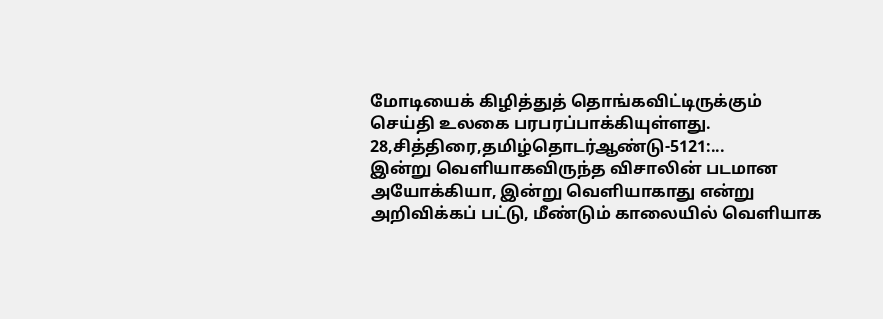மோடியைக் கிழித்துத் தொங்கவிட்டிருக்கும் செய்தி உலகை பரபரப்பாக்கியுள்ளது.
28,சித்திரை,தமிழ்தொடர்ஆண்டு-5121:...
இன்று வெளியாகவிருந்த விசாலின் படமான அயோக்கியா, இன்று வெளியாகாது என்று அறிவிக்கப் பட்டு, மீண்டும் காலையில் வெளியாக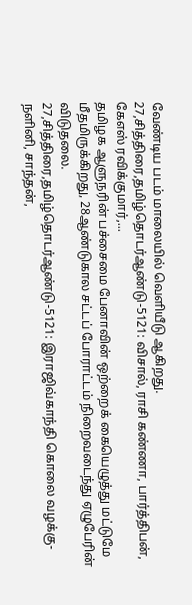வேண்டிய படம் மாலையில் வெளியீடு ஆகிறது.
27,சித்திரை,தமிழ்தொடர்ஆண்டு-5121: விசால், ராசி கண்ணா, பார்த்திபன், கேஎஸ் ரவிக்குமார்,...
தமிழக ஆளுநரின் பச்சைமை பேனாவின் ஒற்றைக் கையெழுத்து மட்டுமே மீதமிருக்கிறது, 28ஆண்டுகால சட்டப் போராட்டம் நிறைவடைந்து ஏழுபேரின் விடுதலை.
27,சித்திரை,தமிழ்தொடர்ஆண்டு-5121: இராஜிவ்காந்தி கொலை வழக்கு- நளினி, சாந்தன்,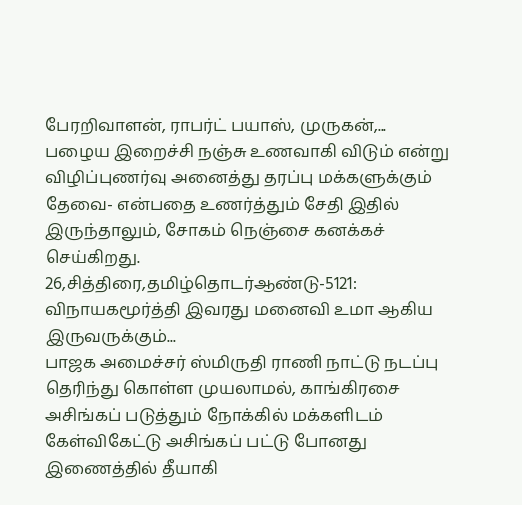பேரறிவாளன், ராபர்ட் பயாஸ், முருகன்,...
பழைய இறைச்சி நஞ்சு உணவாகி விடும் என்று விழிப்புணர்வு அனைத்து தரப்பு மக்களுக்கும் தேவை- என்பதை உணர்த்தும் சேதி இதில் இருந்தாலும், சோகம் நெஞ்சை கனக்கச் செய்கிறது.
26,சித்திரை,தமிழ்தொடர்ஆண்டு-5121: விநாயகமூர்த்தி இவரது மனைவி உமா ஆகிய இருவருக்கும்...
பாஜக அமைச்சர் ஸ்மிருதி ராணி நாட்டு நடப்பு தெரிந்து கொள்ள முயலாமல், காங்கிரசை அசிங்கப் படுத்தும் நோக்கில் மக்களிடம் கேள்விகேட்டு அசிங்கப் பட்டு போனது இணைத்தில் தீயாகி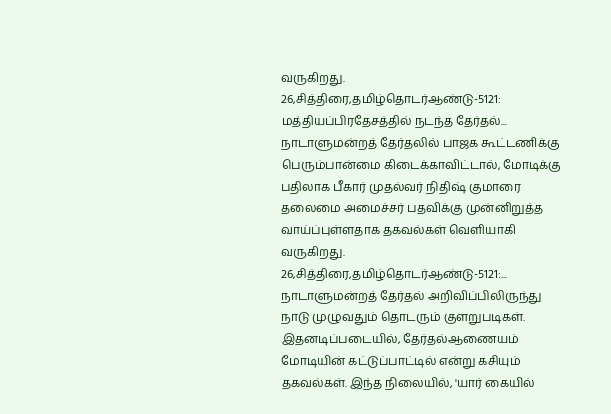வருகிறது.
26,சித்திரை,தமிழ்தொடர்ஆண்டு-5121: மத்தியப்பிரதேசத்தில் நடந்த தேர்தல்...
நாடாளுமன்றத் தேர்தலில் பாஜக கூட்டணிக்கு பெரும்பான்மை கிடைக்காவிட்டால், மோடிக்கு பதிலாக பீகார் முதல்வர் நிதிஷ் குமாரை தலைமை அமைச்சர் பதவிக்கு முன்னிறுத்த வாய்ப்புள்ளதாக தகவல்கள் வெளியாகி வருகிறது.
26,சித்திரை,தமிழ்தொடர்ஆண்டு-5121:...
நாடாளுமன்றத் தேர்தல் அறிவிப்பிலிருந்து நாடு முழுவதும் தொடரும் குளறுபடிகள். இதனடிப்படையில், தேர்தல்ஆணையம் மோடியின் கட்டுப்பாட்டில் என்று கசியும் தகவல்கள். இந்த நிலையில், 'யார் கையில்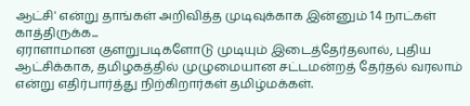ஆட்சி' என்று தாங்கள் அறிவித்த முடிவுக்காக இன்னும் 14 நாட்கள் காத்திருக்க...
ஏராளாமான குளறுபடிகளோடு முடியும் இடைத்தேர்தலால், புதிய ஆட்சிக்காக, தமிழகத்தில் முழுமையான சட்டமன்றத் தேர்தல் வரலாம் என்று எதிர்பார்த்து நிற்கிறார்கள் தமிழ்மக்கள்.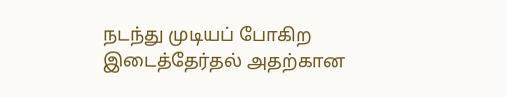நடந்து முடியப் போகிற இடைத்தேர்தல் அதற்கான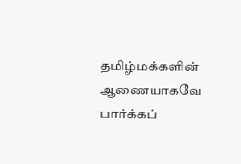தமிழ்மக்களின் ஆணையாகவே பார்க்கப்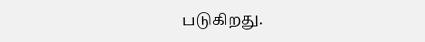படுகிறது.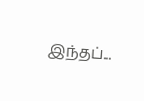இந்தப்...